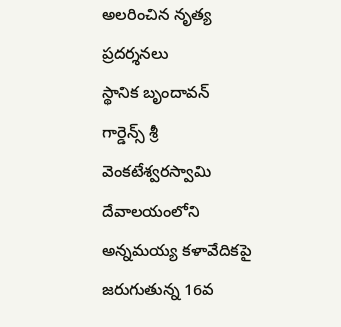అలరించిన నృత్య ప్రదర్శనలు
స్థానిక బృందావన్ గార్డెన్స్ శ్రీ వెంకటేశ్వరస్వామి దేవాలయంలోని అన్నమయ్య కళావేదికపై జరుగుతున్న 16వ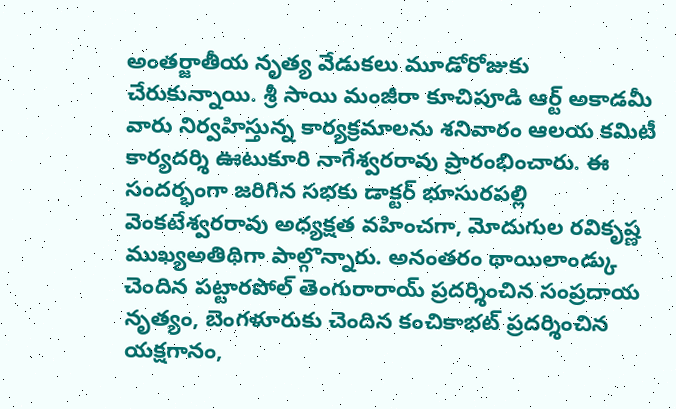అంతర్జాతీయ నృత్య వేడుకలు మూడోరోజుకు చేరుకున్నాయి. శ్రీ సాయి మంజీరా కూచిపూడి ఆర్ట్ అకాడమీ వారు నిర్వహిస్తున్న కార్యక్రమాలను శనివారం ఆలయ కమిటీ కార్యదర్శి ఊటుకూరి నాగేశ్వరరావు ప్రారంభించారు. ఈ సందర్భంగా జరిగిన సభకు డాక్టర్ భూసురపల్లి వెంకటేశ్వరరావు అధ్యక్షత వహించగా, మోదుగుల రవికృష్ణ ముఖ్యఅతిథిగా పాల్గొన్నారు. అనంతరం థాయిలాండ్కు చెందిన పట్టారపోల్ తెంగురారాయ్ ప్రదర్శించిన సంప్రదాయ నృత్యం, బెంగళూరుకు చెందిన కంచికాభట్ ప్రదర్శించిన యక్షగానం,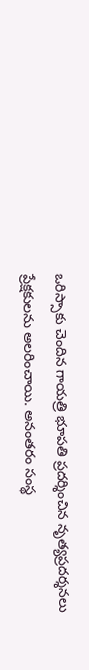ఒరిస్సాకు చెందిన గాయత్రి భూపతి ప్రదర్శించిన నృత్యప్రదర్శనలు ప్రేక్షకులను అలరించాయి. అనంతరం సంస్థ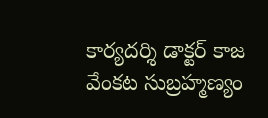కార్యదర్శి డాక్టర్ కాజ వేంకట సుబ్రహ్మణ్యం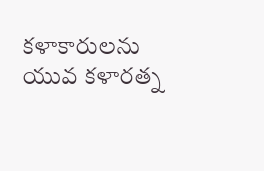కళాకారులను యువ కళారత్న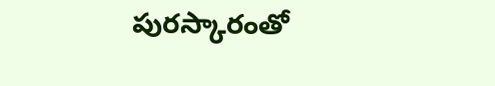పురస్కారంతో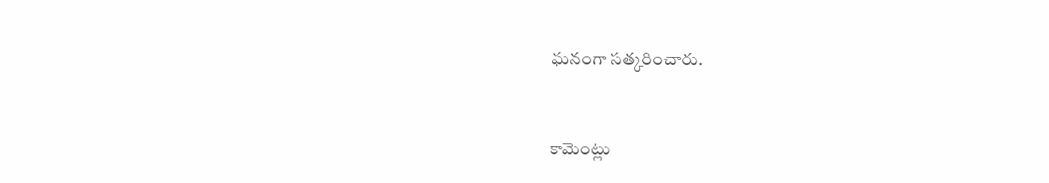ఘనంగా సత్కరించారు.


కామెంట్లు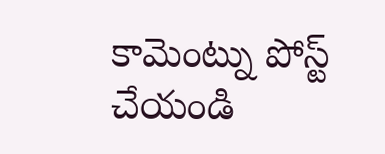కామెంట్ను పోస్ట్ చేయండి